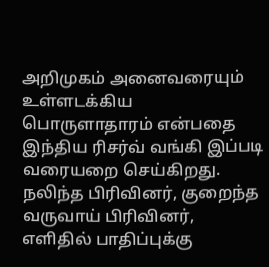அறிமுகம் அனைவரையும் உள்ளடக்கிய பொருளாதாரம் என்பதை இந்திய ரிசர்வ் வங்கி இப்படி வரையறை செய்கிறது. நலிந்த பிரிவினர், குறைந்த வருவாய் பிரிவினர், எளிதில் பாதிப்புக்கு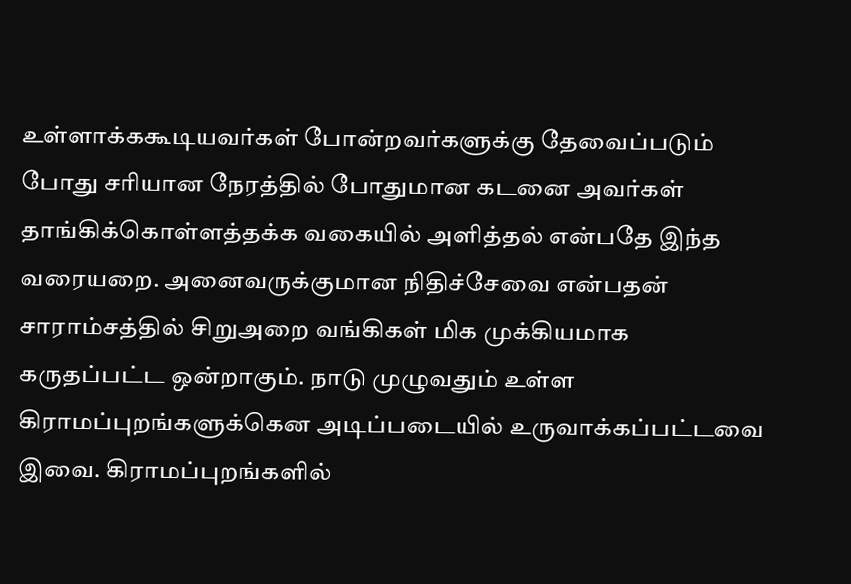உள்ளாக்ககூடியவர்கள் போன்றவர்களுக்கு தேவைப்படும் போது சரியான நேரத்தில் போதுமான கடனை அவர்கள் தாங்கிக்கொள்ளத்தக்க வகையில் அளித்தல் என்பதே இந்த வரையறை. அனைவருக்குமான நிதிச்சேவை என்பதன் சாராம்சத்தில் சிறுஅறை வங்கிகள் மிக முக்கியமாக கருதப்பட்ட ஒன்றாகும். நாடு முழுவதும் உள்ள கிராமப்புறங்களுக்கென அடிப்படையில் உருவாக்கப்பட்டவை இவை. கிராமப்புறங்களில்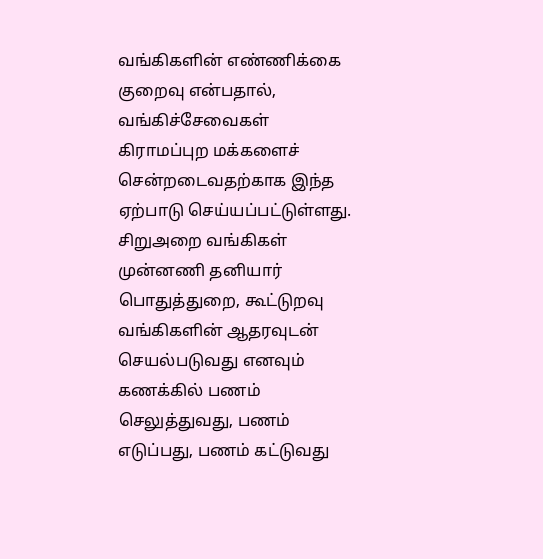வங்கிகளின் எண்ணிக்கை குறைவு என்பதால், வங்கிச்சேவைகள் கிராமப்புற மக்களைச் சென்றடைவதற்காக இந்த ஏற்பாடு செய்யப்பட்டுள்ளது. சிறுஅறை வங்கிகள் முன்னணி தனியார் பொதுத்துறை, கூட்டுறவு வங்கிகளின் ஆதரவுடன் செயல்படுவது எனவும் கணக்கில் பணம் செலுத்துவது, பணம் எடுப்பது, பணம் கட்டுவது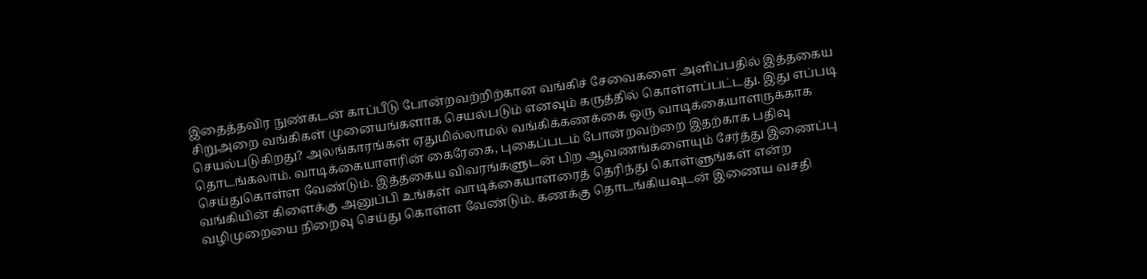இதைத்தவிர நுண்கடன் காப்பீடு போன்றவற்றிற்கான வங்கிச் சேவைகளை அளிப்பதில் இத்தகைய சிறுஅறை வங்கிகள் முனையங்களாக செயல்படும் எனவும் கருத்தில் கொள்ளப்பட்டது. இது எப்படி செயல்படுகிறது? அலங்காரங்கள் ஏதுமில்லாமல் வங்கிக்கணக்கை ஒரு வாடிக்கையாளருக்காக தொடங்கலாம். வாடிக்கையாளரின் கைரேகை, புகைப்படம் போன்றவற்றை இதற்காக பதிவு செய்துகொள்ள வேண்டும். இத்தகைய விவரங்களுடன் பிற ஆவணங்களையும் சேர்த்து இணைப்பு வங்கியின் கிளைக்கு அனுப்பி உங்கள் வாடிக்கையாளரைத் தெரிந்து கொள்ளுங்கள் என்ற வழிமுறையை நிறைவு செய்து கொள்ள வேண்டும். கணக்கு தொடங்கியவுடன் இணைய வசதி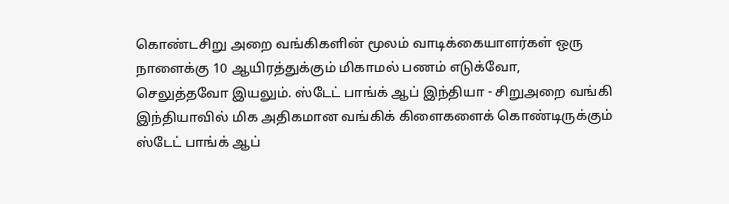கொண்டசிறு அறை வங்கிகளின் மூலம் வாடிக்கையாளர்கள் ஒரு நாளைக்கு 10 ஆயிரத்துக்கும் மிகாமல் பணம் எடுக்வோ, செலுத்தவோ இயலும். ஸ்டேட் பாங்க் ஆப் இந்தியா - சிறுஅறை வங்கி இந்தியாவில் மிக அதிகமான வங்கிக் கிளைகளைக் கொண்டிருக்கும் ஸ்டேட் பாங்க் ஆப்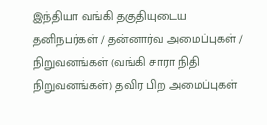இந்தியா வங்கி தகுதியுடைய தனிநபர்கள் / தன்னார்வ அமைப்புகள் / நிறுவனங்கள் (வங்கி சாரா நிதி நிறுவனங்கள்) தவிர பிற அமைப்புகள்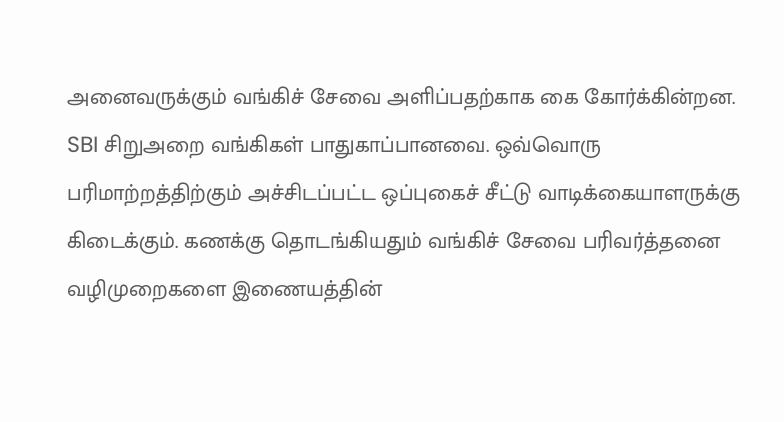அனைவருக்கும் வங்கிச் சேவை அளிப்பதற்காக கை கோர்க்கின்றன. SBI சிறுஅறை வங்கிகள் பாதுகாப்பானவை. ஒவ்வொரு பரிமாற்றத்திற்கும் அச்சிடப்பட்ட ஒப்புகைச் சீட்டு வாடிக்கையாளருக்கு கிடைக்கும். கணக்கு தொடங்கியதும் வங்கிச் சேவை பரிவர்த்தனை வழிமுறைகளை இணையத்தின்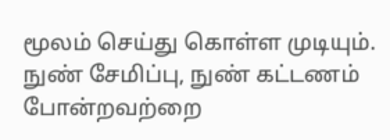மூலம் செய்து கொள்ள முடியும். நுண் சேமிப்பு, நுண் கட்டணம் போன்றவற்றை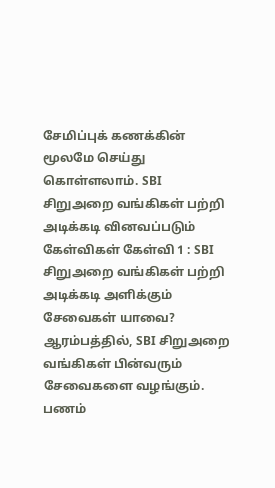சேமிப்புக் கணக்கின் மூலமே செய்து கொள்ளலாம். SBI சிறுஅறை வங்கிகள் பற்றி அடிக்கடி வினவப்படும் கேள்விகள் கேள்வி 1 : SBI சிறுஅறை வங்கிகள் பற்றி அடிக்கடி அளிக்கும் சேவைகள் யாவை? ஆரம்பத்தில், SBI சிறுஅறை வங்கிகள் பின்வரும் சேவைகளை வழங்கும். பணம்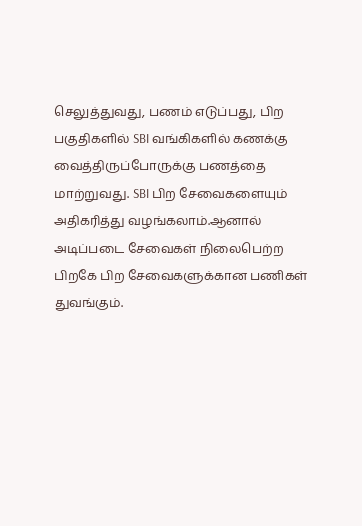செலுத்துவது, பணம் எடுப்பது, பிற பகுதிகளில் SBI வங்கிகளில் கணக்கு வைத்திருப்போருக்கு பணத்தை மாற்றுவது. SBI பிற சேவைகளையும் அதிகரித்து வழங்கலாம்.ஆனால் அடிப்படை சேவைகள் நிலைபெற்ற பிறகே பிற சேவைகளுக்கான பணிகள் துவங்கும்.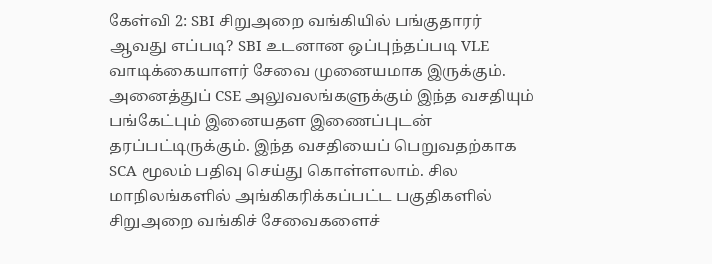கேள்வி 2: SBI சிறுஅறை வங்கியில் பங்குதாரர் ஆவது எப்படி? SBI உடனான ஒப்புந்தப்படி VLE வாடிக்கையாளர் சேவை முனையமாக இருக்கும். அனைத்துப் CSE அலுவலங்களுக்கும் இந்த வசதியும் பங்கேட்பும் இனையதள இணைப்புடன் தரப்பட்டிருக்கும். இந்த வசதியைப் பெறுவதற்காக SCA மூலம் பதிவு செய்து கொள்ளலாம். சில மாநிலங்களில் அங்கிகரிக்கப்பட்ட பகுதிகளில் சிறுஅறை வங்கிச் சேவைகளைச்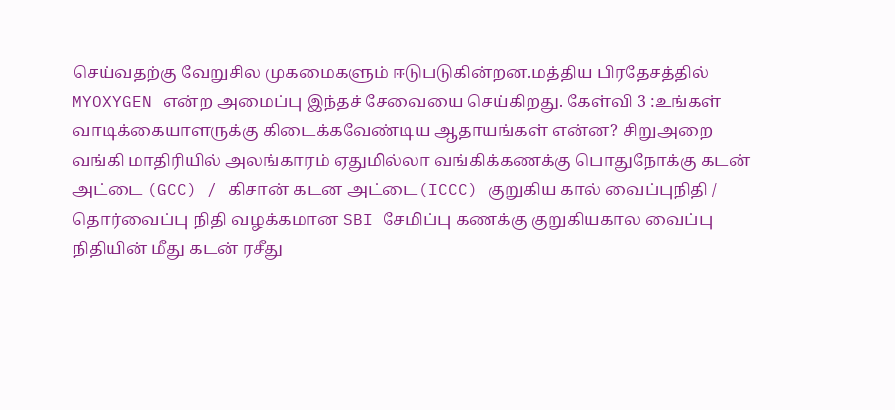செய்வதற்கு வேறுசில முகமைகளும் ஈடுபடுகின்றன.மத்திய பிரதேசத்தில் MYOXYGEN என்ற அமைப்பு இந்தச் சேவையை செய்கிறது. கேள்வி 3 :உங்கள் வாடிக்கையாளருக்கு கிடைக்கவேண்டிய ஆதாயங்கள் என்ன? சிறுஅறை வங்கி மாதிரியில் அலங்காரம் ஏதுமில்லா வங்கிக்கணக்கு பொதுநோக்கு கடன் அட்டை (GCC) / கிசான் கடன அட்டை(ICCC) குறுகிய கால் வைப்புநிதி / தொர்வைப்பு நிதி வழக்கமான SBI சேமிப்பு கணக்கு குறுகியகால வைப்பு நிதியின் மீது கடன் ரசீது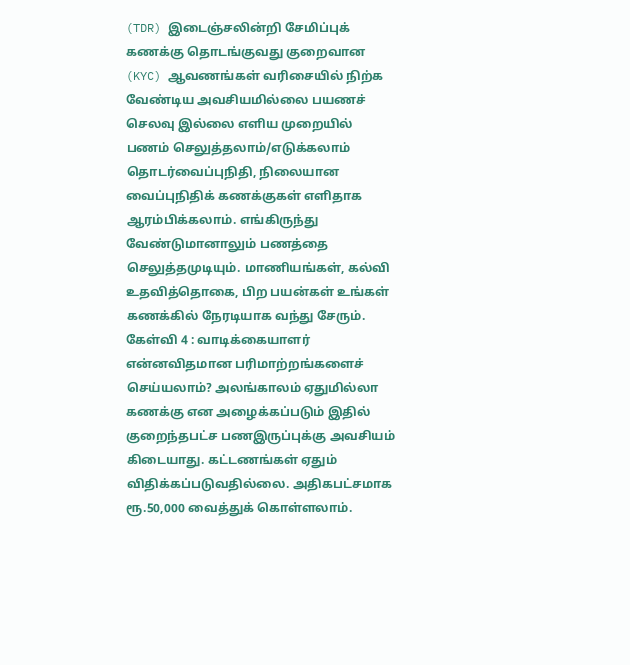(TDR) இடைஞ்சலின்றி சேமிப்புக் கணக்கு தொடங்குவது குறைவான (KYC) ஆவணங்கள் வரிசையில் நிற்க வேண்டிய அவசியமில்லை பயணச் செலவு இல்லை எளிய முறையில் பணம் செலுத்தலாம்/எடுக்கலாம் தொடர்வைப்புநிதி, நிலையான வைப்புநிதிக் கணக்குகள் எளிதாக ஆரம்பிக்கலாம். எங்கிருந்து வேண்டுமானாலும் பணத்தை செலுத்தமுடியும். மாணியங்கள், கல்வி உதவித்தொகை, பிற பயன்கள் உங்கள் கணக்கில் நேரடியாக வந்து சேரும். கேள்வி 4 : வாடிக்கையாளர் என்னவிதமான பரிமாற்றங்களைச் செய்யலாம்? அலங்காலம் ஏதுமில்லா கணக்கு என அழைக்கப்படும் இதில் குறைந்தபட்ச பணஇருப்புக்கு அவசியம் கிடையாது. கட்டணங்கள் ஏதும் விதிக்கப்படுவதில்லை. அதிகபட்சமாக ரூ.50,000 வைத்துக் கொள்ளலாம்.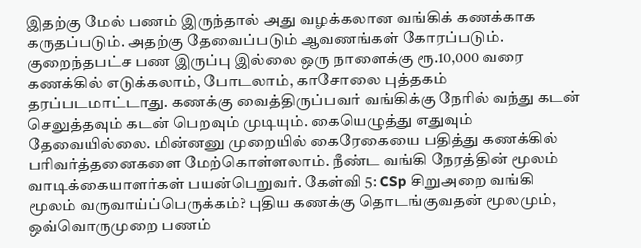இதற்கு மேல் பணம் இருந்தால் அது வழக்கலான வங்கிக் கணக்காக கருதப்படும். அதற்கு தேவைப்படும் ஆவணங்கள் கோரப்படும். குறைந்தபட்ச பண இருப்பு இல்லை ஒரு நாளைக்கு ரூ.10,000 வரை கணக்கில் எடுக்கலாம், போடலாம், காசோலை புத்தகம் தரப்படமாட்டாது. கணக்கு வைத்திருப்பவர் வங்கிக்கு நேரில் வந்து கடன் செலுத்தவும் கடன் பெறவும் முடியும். கையெழுத்து எதுவும் தேவையில்லை. மின்னனு முறையில் கைரேகையை பதித்து கணக்கில் பரிவர்த்தனைகளை மேற்கொள்ளலாம். நீண்ட வங்கி நேரத்தின் மூலம் வாடிக்கையாளர்கள் பயன்பெறுவர். கேள்வி 5: CSp சிறுஅறை வங்கி மூலம் வருவாய்ப்பெருக்கம்? புதிய கணக்கு தொடங்குவதன் மூலமும், ஒவ்வொருமுறை பணம்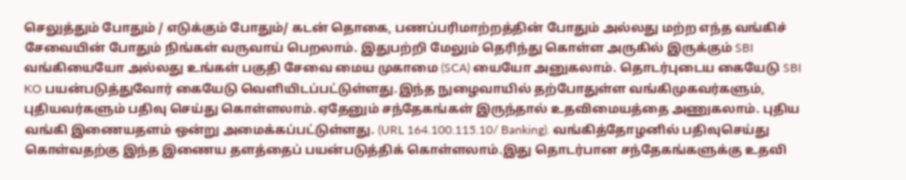செலுத்தும் போதும் / எடுக்கும் போதும்/ கடன் தொகை, பணப்பரிமாற்றத்தின் போதும் அல்லது மற்ற எந்த வங்கிச் சேவையின் போதும் நிங்கள் வருவாய் பெறலாம். இதுபற்றி மேலும் தெரிந்து கொள்ள அருகில் இருக்கும் SBI வங்கியையோ அல்லது உங்கள் பகுதி சேவை மைய முகாமை (SCA) யையோ அனுகலாம். தொடர்புடைய கையேடு SBI KO பயன்படுத்துவோர் கையேடு வெளியிடப்பட்டுள்ளது.இந்த நுழைவாயில் தற்போதுள்ள வங்கிமுகவர்களும், புதியவர்களும் பதிவு செய்து கொள்ளலாம்.ஏதேனும் சந்தேகங்கள் இருந்தால் உதவிமையத்தை அணுகலாம். புதிய வங்கி இணையதளம் ஒன்று அமைக்கப்பட்டுள்ளது. (URL 164.100.115.10/ Banking). வங்கித்தோழனில் பதிவுசெய்து கொள்வதற்கு இந்த இணைய தளத்தைப் பயன்படுத்திக் கொள்ளலாம்.இது தொடர்பான சந்தேகங்களுக்கு உதவி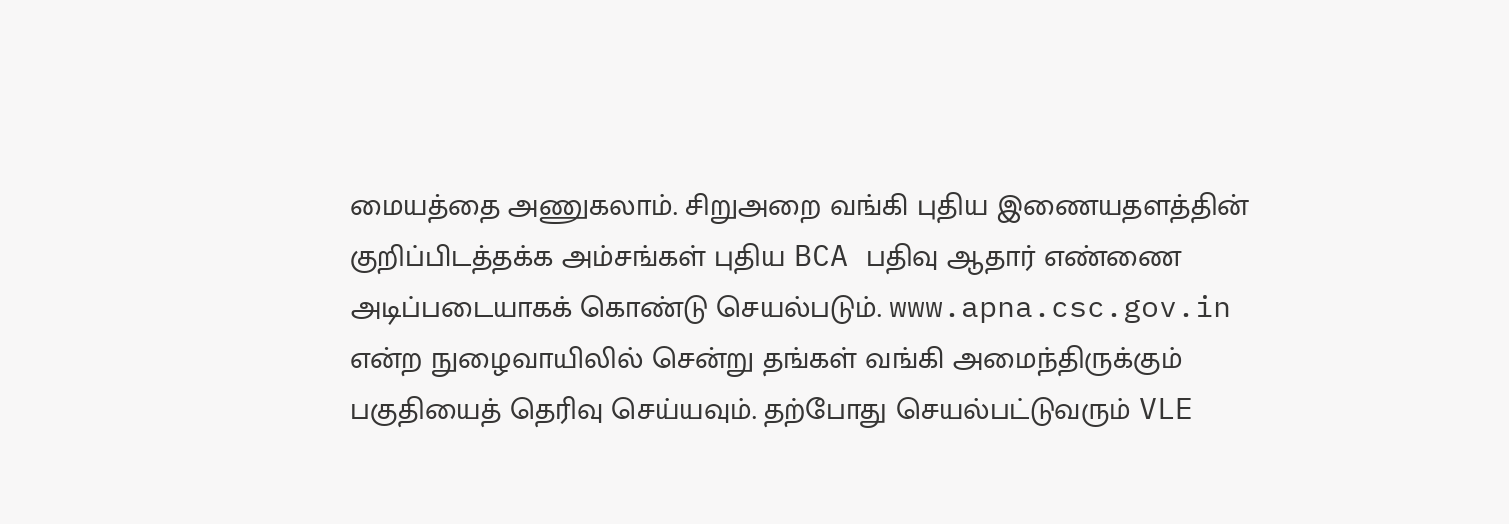மையத்தை அணுகலாம். சிறுஅறை வங்கி புதிய இணையதளத்தின் குறிப்பிடத்தக்க அம்சங்கள் புதிய BCA பதிவு ஆதார் எண்ணை அடிப்படையாகக் கொண்டு செயல்படும். www.apna.csc.gov.in என்ற நுழைவாயிலில் சென்று தங்கள் வங்கி அமைந்திருக்கும் பகுதியைத் தெரிவு செய்யவும். தற்போது செயல்பட்டுவரும் VLE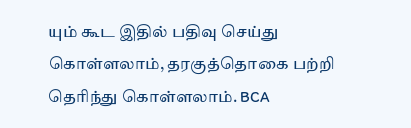யும் கூட இதில் பதிவு செய்து கொள்ளலாம், தரகுத்தொகை பற்றி தெரிந்து கொள்ளலாம். BCA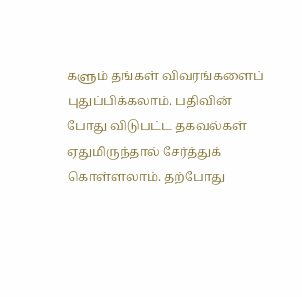களும் தங்கள் விவரங்களைப் புதுப்பிக்கலாம். பதிவின் போது விடுபட்ட தகவல்கள் ஏதுமிருந்தால் சேர்த்துக் கொள்ளலாம். தற்போது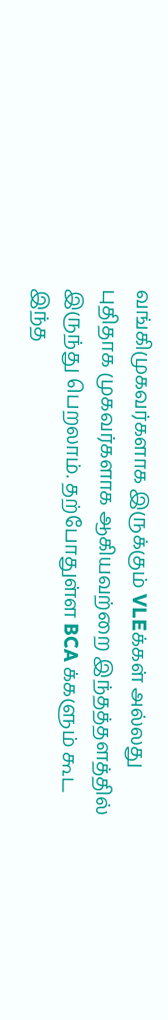வங்கிமுகவர்களாக இருக்கும் VLEக்கள் அல்லது புதிதாக முகவர்களாக ஆகியவற்றை இந்தத்தளத்தில் இருந்து பெறலாம். தற்போதுள்ள BCA க்களும் கூட இந்த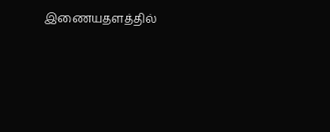இணையதளத்தில்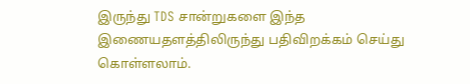இருந்து TDS சான்றுகளை இந்த இணையதளத்திலிருந்து பதிவிறக்கம் செய்து கொள்ளலாம்.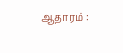ஆதாரம் :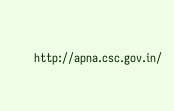http://apna.csc.gov.in/